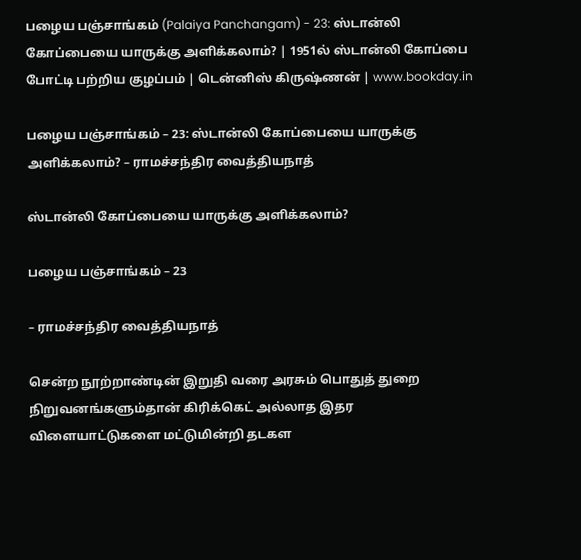பழைய பஞ்சாங்கம் (Palaiya Panchangam) - 23: ஸ்டான்லி கோப்பையை யாருக்கு அளிக்கலாம்? | 1951ல் ஸ்டான்லி கோப்பை போட்டி பற்றிய குழப்பம் | டென்னிஸ் கிருஷ்ணன் | www.bookday.in

பழைய பஞ்சாங்கம் – 23: ஸ்டான்லி கோப்பையை யாருக்கு அளிக்கலாம்? – ராமச்சந்திர வைத்தியநாத்

ஸ்டான்லி கோப்பையை யாருக்கு அளிக்கலாம்?

பழைய பஞ்சாங்கம் – 23

– ராமச்சந்திர வைத்தியநாத்

சென்ற நூற்றாண்டின் இறுதி வரை அரசும் பொதுத் துறை நிறுவனங்களும்தான் கிரிக்கெட் அல்லாத இதர விளையாட்டுகளை மட்டுமின்றி தடகள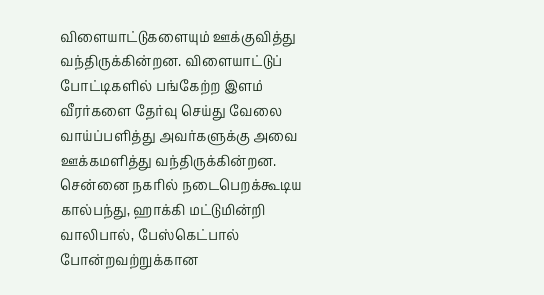விளையாட்டுகளையும் ஊக்குவித்து வந்திருக்கின்றன. விளையாட்டுப் போட்டிகளில் பங்கேற்ற இளம் வீரர்களை தேர்வு செய்து வேலை வாய்ப்பளித்து அவர்களுக்கு அவை ஊக்கமளித்து வந்திருக்கின்றன. சென்னை நகரில் நடைபெறக்கூடிய கால்பந்து, ஹாக்கி மட்டுமின்றி வாலிபால், பேஸ்கெட்பால் போன்றவற்றுக்கான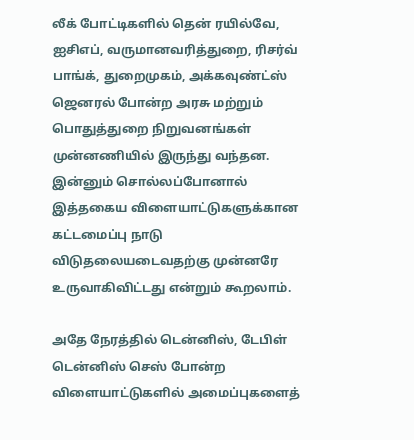லீக் போட்டிகளில் தென் ரயில்வே, ஐசிஎப், வருமானவரித்துறை, ரிசர்வ் பாங்க், துறைமுகம், அக்கவுண்ட்ஸ் ஜெனரல் போன்ற அரசு மற்றும் பொதுத்துறை நிறுவனங்கள் முன்னணியில் இருந்து வந்தன. இன்னும் சொல்லப்போனால் இத்தகைய விளையாட்டுகளுக்கான கட்டமைப்பு நாடு விடுதலையடைவதற்கு முன்னரே உருவாகிவிட்டது என்றும் கூறலாம்.

அதே நேரத்தில் டென்னிஸ், டேபிள் டென்னிஸ் செஸ் போன்ற விளையாட்டுகளில் அமைப்புகளைத்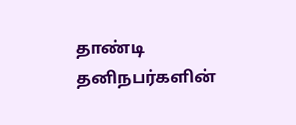தாண்டி தனிநபர்களின்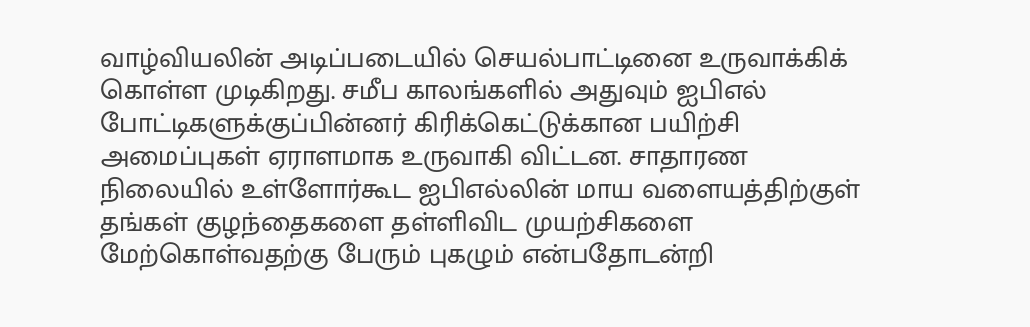வாழ்வியலின் அடிப்படையில் செயல்பாட்டினை உருவாக்கிக் கொள்ள முடிகிறது. சமீப காலங்களில் அதுவும் ஐபிஎல் போட்டிகளுக்குப்பின்னர் கிரிக்கெட்டுக்கான பயிற்சி அமைப்புகள் ஏராளமாக உருவாகி விட்டன. சாதாரண நிலையில் உள்ளோர்கூட ஐபிஎல்லின் மாய வளையத்திற்குள் தங்கள் குழந்தைகளை தள்ளிவிட முயற்சிகளை மேற்கொள்வதற்கு பேரும் புகழும் என்பதோடன்றி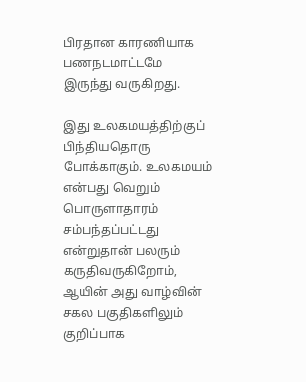பிரதான காரணியாக பணநடமாட்டமே இருந்து வருகிறது.

இது உலகமயத்திற்குப் பிந்தியதொரு போக்காகும். உலகமயம் என்பது வெறும் பொருளாதாரம் சம்பந்தப்பட்டது என்றுதான் பலரும் கருதிவருகிறோம், ஆயின் அது வாழ்வின் சகல பகுதிகளிலும் குறிப்பாக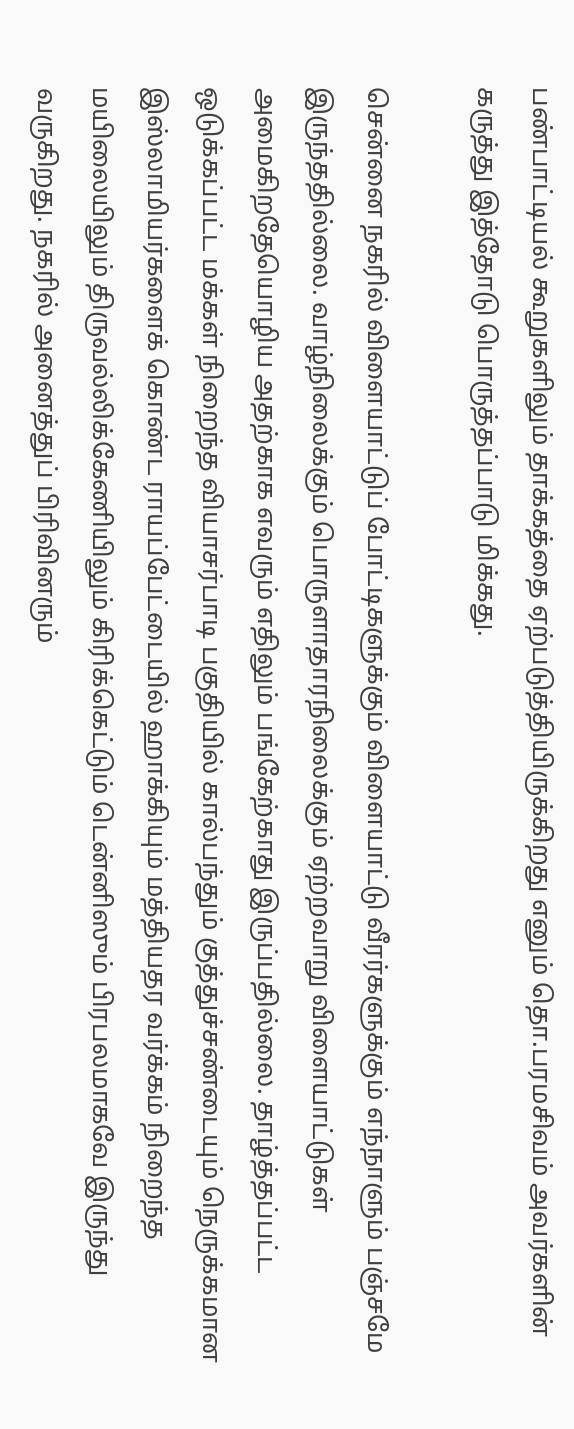பண்பாட்டியல் கூறுகளிலும் தாக்கத்தை ஏற்படுத்தியிருக்கிறது எனும் தொ.பரமசிவம் அவர்களின் கருத்து இத்தோடு பொருத்தப்பாடு மிக்கது.

சென்னை நகரில் விளையாட்டுப் போட்டிகளுக்கும் விளையாட்டு வீரர்களுக்கும் எந்நாளும் பஞ்சமே இருந்ததில்லை. வாழ்நிலைக்கும் பொருளாதாரநிலைக்கும் ஏற்றவாறு விளையாட்டுகள் அமைகிறதேயொழிய அதற்காக எவரும் எதிலும் பங்கேற்காது இருப்பதில்லை. தாழ்த்தப்பட்ட ஒடுக்கப்பட்ட மக்கள் நிறைந்த வியாசர்பாடி பகுதியில் கால்பந்தும் குத்துச்சண்டையும் நெருக்கமான இஸ்லாமியர்களைக் கொண்ட ராயப்பேட்டையில் ஹாக்கியும் மத்தியதர வர்க்கம் நிறைந்த மயிலையிலும் திருவல்லிக்கேணியிலும் கிரிக்கெட்டும் டென்னிஸும் பிரபலமாகவே இருந்து வருகிறது. நகரில் அனைத்துப் பிரிவினரும்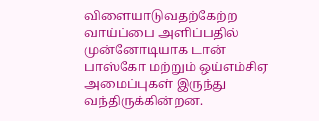விளையாடுவதற்கேற்ற வாய்ப்பை அளிப்பதில் முன்னோடியாக டான் பாஸ்கோ மற்றும் ஒய்எம்சிஏ அமைப்புகள் இருந்து வந்திருக்கின்றன.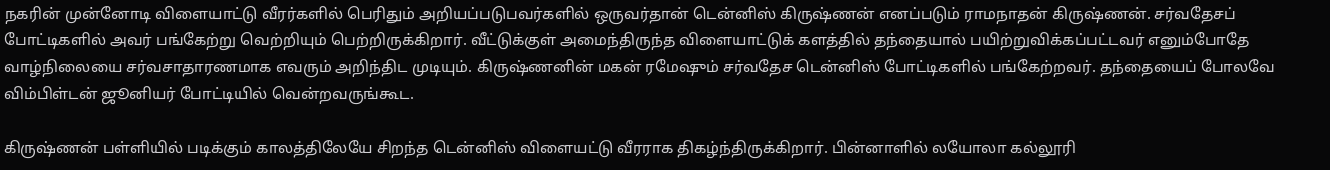நகரின் முன்னோடி விளையாட்டு வீரர்களில் பெரிதும் அறியப்படுபவர்களில் ஒருவர்தான் டென்னிஸ் கிருஷ்ணன் எனப்படும் ராமநாதன் கிருஷ்ணன். சர்வதேசப் போட்டிகளில் அவர் பங்கேற்று வெற்றியும் பெற்றிருக்கிறார். வீட்டுக்குள் அமைந்திருந்த விளையாட்டுக் களத்தில் தந்தையால் பயிற்றுவிக்கப்பட்டவர் எனும்போதே வாழ்நிலையை சர்வசாதாரணமாக எவரும் அறிந்திட முடியும். கிருஷ்ணனின் மகன் ரமேஷும் சர்வதேச டென்னிஸ் போட்டிகளில் பங்கேற்றவர். தந்தையைப் போலவே விம்பிள்டன் ஜூனியர் போட்டியில் வென்றவருங்கூட.

கிருஷ்ணன் பள்ளியில் படிக்கும் காலத்திலேயே சிறந்த டென்னிஸ் விளையட்டு வீரராக திகழ்ந்திருக்கிறார். பின்னாளில் லயோலா கல்லூரி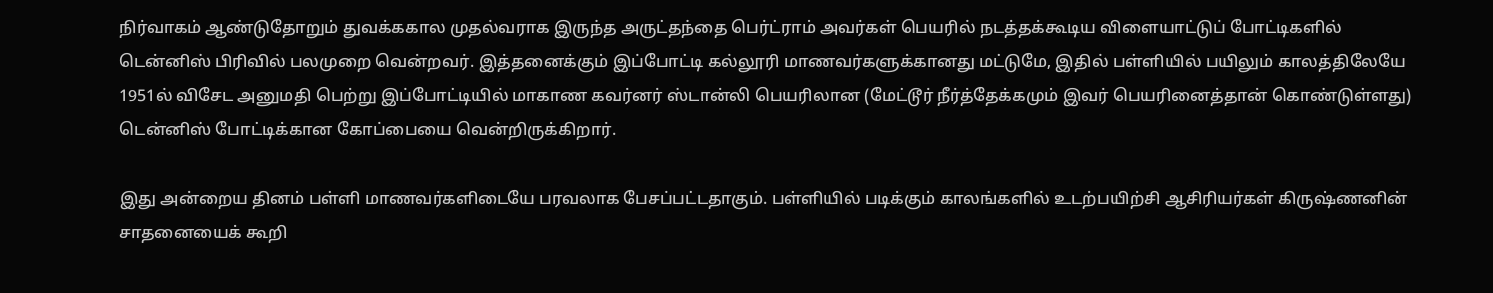நிர்வாகம் ஆண்டுதோறும் துவக்ககால முதல்வராக இருந்த அருட்தந்தை பெர்ட்ராம் அவர்கள் பெயரில் நடத்தக்கூடிய விளையாட்டுப் போட்டிகளில் டென்னிஸ் பிரிவில் பலமுறை வென்றவர். இத்தனைக்கும் இப்போட்டி கல்லூரி மாணவர்களுக்கானது மட்டுமே, இதில் பள்ளியில் பயிலும் காலத்திலேயே 1951ல் விசேட அனுமதி பெற்று இப்போட்டியில் மாகாண கவர்னர் ஸ்டான்லி பெயரிலான (மேட்டூர் நீர்த்தேக்கமும் இவர் பெயரினைத்தான் கொண்டுள்ளது) டென்னிஸ் போட்டிக்கான கோப்பையை வென்றிருக்கிறார்.

இது அன்றைய தினம் பள்ளி மாணவர்களிடையே பரவலாக பேசப்பட்டதாகும். பள்ளியில் படிக்கும் காலங்களில் உடற்பயிற்சி ஆசிரியர்கள் கிருஷ்ணனின் சாதனையைக் கூறி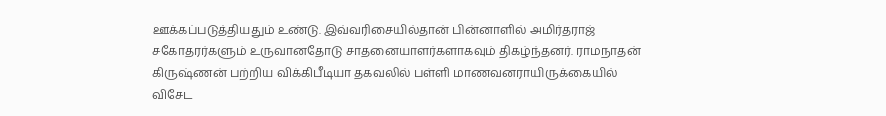ஊக்கப்படுத்தியதும் உண்டு. இவ்வரிசையில்தான் பின்னாளில் அமிர்தராஜ் சகோதரர்களும் உருவானதோடு சாதனையாளர்களாகவும் திகழ்ந்தனர். ராமநாதன் கிருஷ்ணன் பற்றிய விக்கிபீடியா தகவலில் பள்ளி மாணவனராயிருக்கையில் விசேட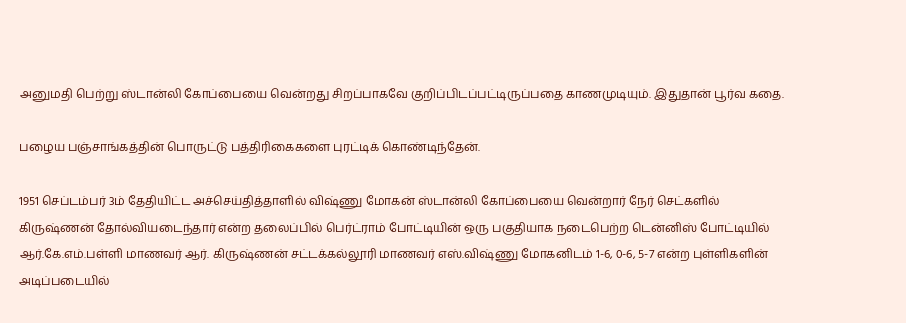அனுமதி பெற்று ஸ்டான்லி கோப்பையை வென்றது சிறப்பாகவே குறிப்பிடப்பட்டிருப்பதை காணமுடியும். இதுதான் பூர்வ கதை.

பழைய பஞ்சாங்கத்தின் பொருட்டு பத்திரிகைகளை புரட்டிக் கொண்டிந்தேன்.

1951 செப்டம்பர் 3ம் தேதியிட்ட அச்செய்தித்தாளில் விஷ்ணு மோகன் ஸ்டான்லி கோப்பையை வென்றார் நேர் செட்களில் கிருஷ்ணன் தோல்வியடைந்தார் என்ற தலைப்பில் பெர்ட்ராம் போட்டியின் ஒரு பகுதியாக நடைபெற்ற டென்னிஸ் போட்டியில் ஆர்.கே.எம்.பள்ளி மாணவர் ஆர். கிருஷ்ணன் சட்டக்கல்லூரி மாணவர் எஸ்.விஷ்ணு மோகனிடம் 1-6, 0-6, 5-7 என்ற புள்ளிகளின் அடிப்படையில்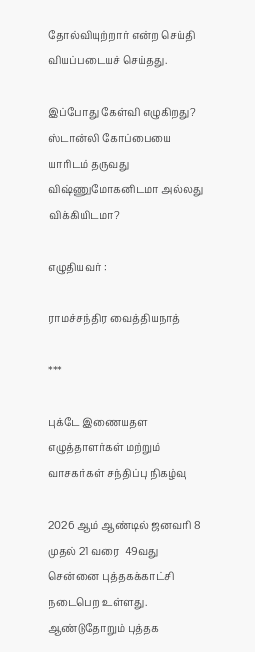தோல்வியுற்றார் என்ற செய்தி வியப்படையச் செய்தது.

இப்போது கேள்வி எழுகிறது? ஸ்டான்லி கோப்பையை யாரிடம் தருவது விஷ்ணுமோகனிடமா அல்லது விக்கியிடமா?

எழுதியவர் :

ராமச்சந்திர வைத்தியநாத்

***

புக்டே இணையதள எழுத்தாளர்கள் மற்றும் வாசகர்கள் சந்திப்பு நிகழ்வு

2026 ஆம் ஆண்டில் ஜனவரி 8 முதல் 21 வரை  49வது சென்னை புத்தகக்காட்சி நடைபெற உள்ளது.  ஆண்டுதோறும் புத்தக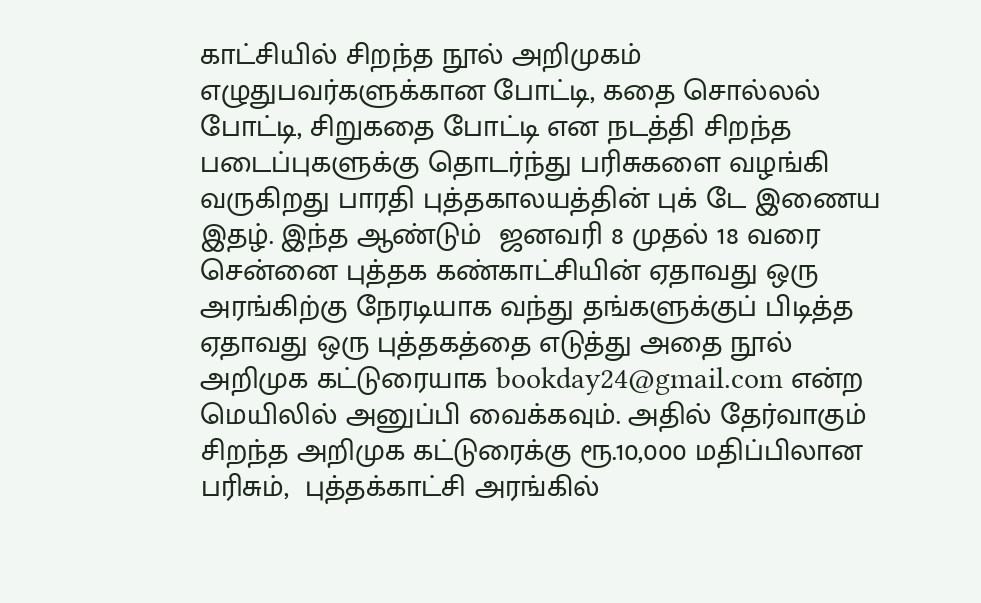காட்சியில் சிறந்த நூல் அறிமுகம் எழுதுபவர்களுக்கான போட்டி, கதை சொல்லல் போட்டி, சிறுகதை போட்டி என நடத்தி சிறந்த படைப்புகளுக்கு தொடர்ந்து பரிசுகளை வழங்கி வருகிறது பாரதி புத்தகாலயத்தின் புக் டே இணைய இதழ். இந்த ஆண்டும்  ஜனவரி 8 முதல் 18 வரை சென்னை புத்தக கண்காட்சியின் ஏதாவது ஒரு அரங்கிற்கு நேரடியாக வந்து தங்களுக்குப் பிடித்த ஏதாவது ஒரு புத்தகத்தை எடுத்து அதை நூல் அறிமுக கட்டுரையாக bookday24@gmail.com என்ற மெயிலில் அனுப்பி வைக்கவும். அதில் தேர்வாகும் சிறந்த அறிமுக கட்டுரைக்கு ரூ.10,000 மதிப்பிலான பரிசும்,  புத்தக்காட்சி அரங்கில்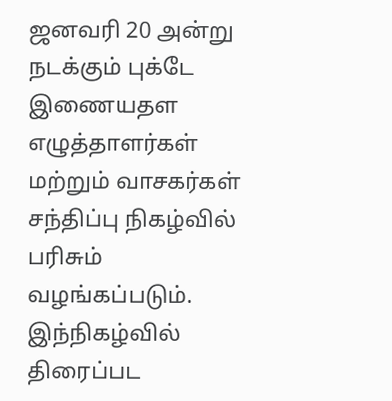ஜனவரி 20 அன்று நடக்கும் புக்டே இணையதள எழுத்தாளர்கள் மற்றும் வாசகர்கள் சந்திப்பு நிகழ்வில் பரிசும் வழங்கப்படும்.  இந்நிகழ்வில் திரைப்பட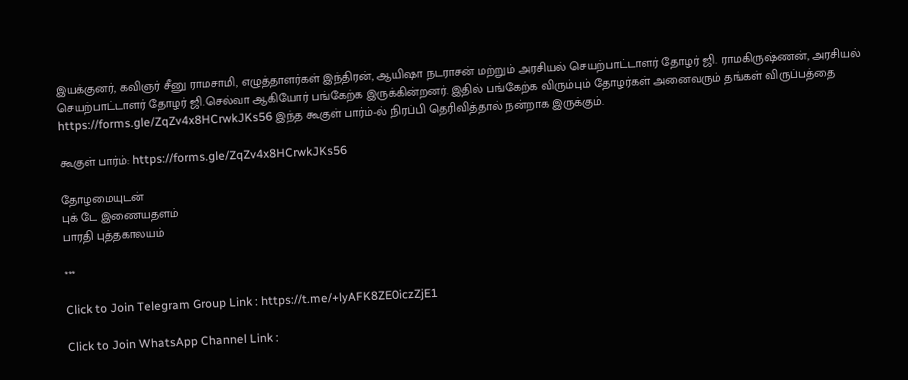இயக்குனர், கவிஞர் சீனு ராமசாமி, எழுத்தாளர்கள் இந்திரன், ஆயிஷா நடராசன் மற்றும் அரசியல் செயற்பாட்டாளர் தோழர் ஜி. ராமகிருஷ்ணன், அரசியல் செயற்பாட்டாளர் தோழர் ஜி.செல்வா ஆகியோர் பங்கேற்க இருக்கின்றனர். இதில் பங்கேற்க விரும்பும் தோழர்கள் அனைவரும் தங்கள் விருப்பத்தை  https://forms.gle/ZqZv4x8HCrwkJKs56 இந்த கூகுள் பார்ம்-ல் நிரப்பி தெரிவித்தால் நன்றாக இருக்கும்.

கூகுள் பார்ம்: https://forms.gle/ZqZv4x8HCrwkJKs56

தோழமையுடன்
புக் டே இணையதளம்
பாரதி புத்தகாலயம்

***

Click to Join Telegram Group Link : https://t.me/+lyAFK8ZE0iczZjE1

Click to Join WhatsApp Channel Link :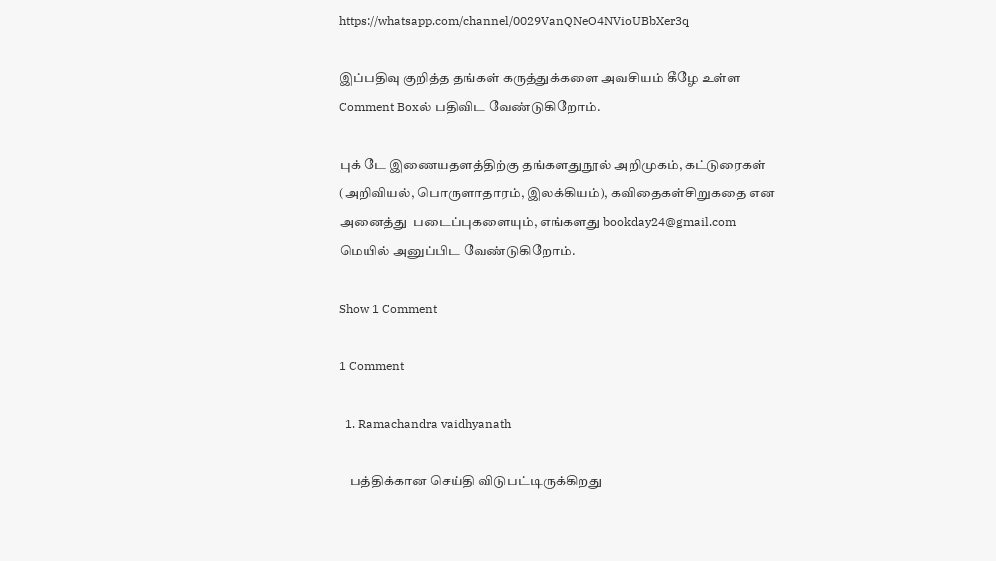https://whatsapp.com/channel/0029VanQNeO4NVioUBbXer3q

இப்பதிவு குறித்த தங்கள் கருத்துக்களை அவசியம் கீழே உள்ள Comment Boxல் பதிவிட வேண்டுகிறோம்.

புக் டே இணையதளத்திற்கு தங்களதுநூல் அறிமுகம், கட்டுரைகள் (அறிவியல், பொருளாதாரம், இலக்கியம்), கவிதைகள்சிறுகதை என அனைத்து  படைப்புகளையும், எங்களது bookday24@gmail.com மெயில் அனுப்பிட வேண்டுகிறோம்.

Show 1 Comment

1 Comment

  1. Ramachandra vaidhyanath

    பத்திக்கான செய்தி விடுபட்டிருக்கிறது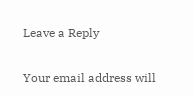Leave a Reply

Your email address will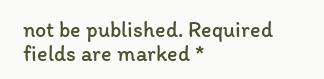not be published. Required fields are marked *